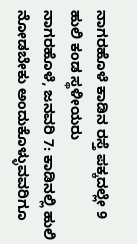ನಾಗರಹೊಳೆ ಕಾಡಿನ ರಸ್ತೆ ಪಕ್ಕದಲ್ಲೇ 9 ಹುಲಿ ಕಂಡ ಸ್ಥಳೀಯರು
ನಾಗರಹೊಳೆ, ಜನವರಿ 7: ಕಾಡಿನಲ್ಲಿ ಹುಲಿ ನೋಡಬೇಕು ಅಂದುಕೊಳ್ಳುವವರಿಗೂ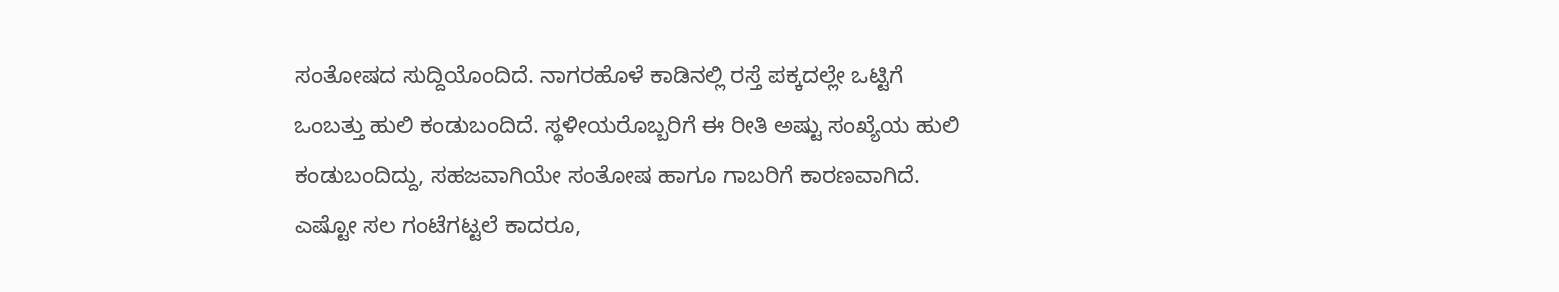ಸಂತೋಷದ ಸುದ್ದಿಯೊಂದಿದೆ. ನಾಗರಹೊಳೆ ಕಾಡಿನಲ್ಲಿ ರಸ್ತೆ ಪಕ್ಕದಲ್ಲೇ ಒಟ್ಟಿಗೆ ಒಂಬತ್ತು ಹುಲಿ ಕಂಡುಬಂದಿದೆ. ಸ್ಥಳೀಯರೊಬ್ಬರಿಗೆ ಈ ರೀತಿ ಅಷ್ಟು ಸಂಖ್ಯೆಯ ಹುಲಿ ಕಂಡುಬಂದಿದ್ದು, ಸಹಜವಾಗಿಯೇ ಸಂತೋಷ ಹಾಗೂ ಗಾಬರಿಗೆ ಕಾರಣವಾಗಿದೆ.
ಎಷ್ಟೋ ಸಲ ಗಂಟೆಗಟ್ಟಲೆ ಕಾದರೂ,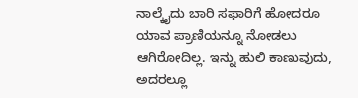ನಾಲ್ಕೈದು ಬಾರಿ ಸಫಾರಿಗೆ ಹೋದರೂ ಯಾವ ಪ್ರಾಣಿಯನ್ನೂ ನೋಡಲು ಆಗಿರೋದಿಲ್ಲ. ಇನ್ನು ಹುಲಿ ಕಾಣುವುದು, ಅದರಲ್ಲೂ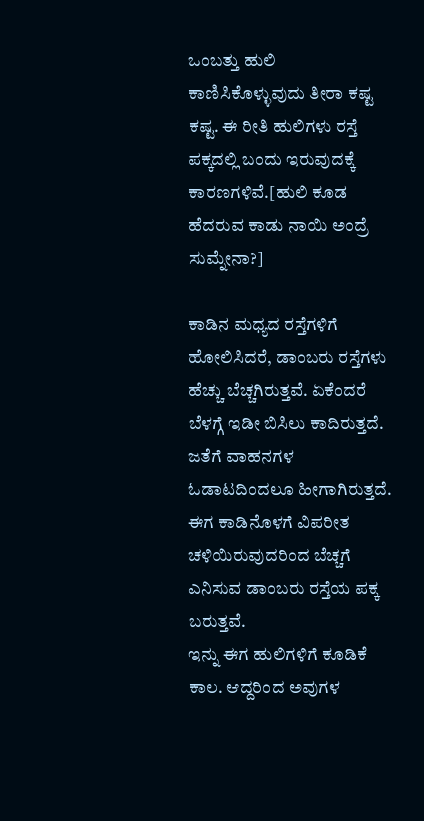ಒಂಬತ್ತು ಹುಲಿ ಕಾಣಿಸಿಕೊಳ್ಳುವುದು ತೀರಾ ಕಷ್ಟ ಕಷ್ಟ. ಈ ರೀತಿ ಹುಲಿಗಳು ರಸ್ತೆ ಪಕ್ಕದಲ್ಲಿ ಬಂದು ಇರುವುದಕ್ಕೆ ಕಾರಣಗಳಿವೆ.[ಹುಲಿ ಕೂಡ ಹೆದರುವ ಕಾಡು ನಾಯಿ ಅಂದ್ರೆ ಸುಮ್ನೇನಾ?]

ಕಾಡಿನ ಮಧ್ಯದ ರಸ್ತೆಗಳಿಗೆ ಹೋಲಿಸಿದರೆ, ಡಾಂಬರು ರಸ್ತೆಗಳು ಹೆಚ್ಚು ಬೆಚ್ಚಗಿರುತ್ತವೆ. ಏಕೆಂದರೆ ಬೆಳಗ್ಗೆ ಇಡೀ ಬಿಸಿಲು ಕಾದಿರುತ್ತದೆ. ಜತೆಗೆ ವಾಹನಗಳ ಓಡಾಟದಿಂದಲೂ ಹೀಗಾಗಿರುತ್ತದೆ. ಈಗ ಕಾಡಿನೊಳಗೆ ವಿಪರೀತ ಚಳಿಯಿರುವುದರಿಂದ ಬೆಚ್ಚಗೆ ಎನಿಸುವ ಡಾಂಬರು ರಸ್ತೆಯ ಪಕ್ಕ ಬರುತ್ತವೆ.
ಇನ್ನು ಈಗ ಹುಲಿಗಳಿಗೆ ಕೂಡಿಕೆ ಕಾಲ. ಆದ್ದರಿಂದ ಅವುಗಳ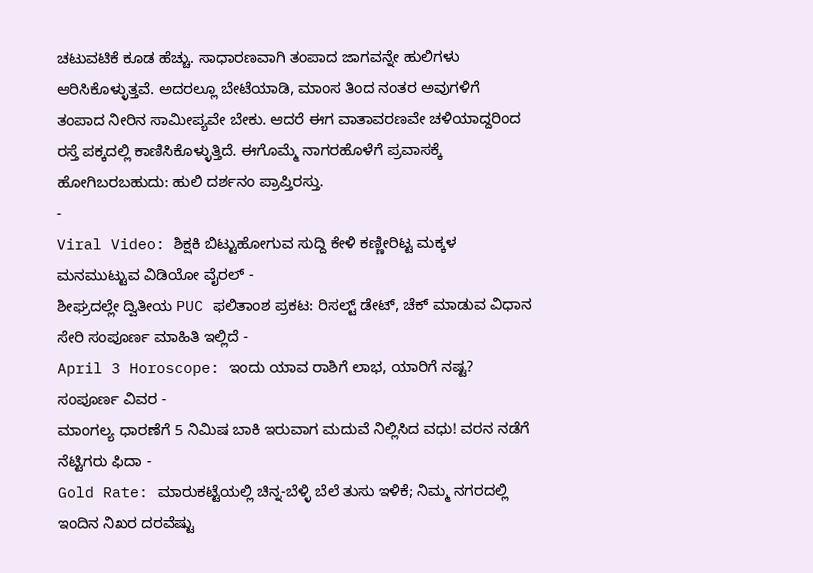ಚಟುವಟಿಕೆ ಕೂಡ ಹೆಚ್ಚು. ಸಾಧಾರಣವಾಗಿ ತಂಪಾದ ಜಾಗವನ್ನೇ ಹುಲಿಗಳು ಆರಿಸಿಕೊಳ್ಳುತ್ತವೆ. ಅದರಲ್ಲೂ ಬೇಟೆಯಾಡಿ, ಮಾಂಸ ತಿಂದ ನಂತರ ಅವುಗಳಿಗೆ ತಂಪಾದ ನೀರಿನ ಸಾಮೀಪ್ಯವೇ ಬೇಕು. ಆದರೆ ಈಗ ವಾತಾವರಣವೇ ಚಳಿಯಾದ್ದರಿಂದ ರಸ್ತೆ ಪಕ್ಕದಲ್ಲಿ ಕಾಣಿಸಿಕೊಳ್ಳುತ್ತಿದೆ. ಈಗೊಮ್ಮೆ ನಾಗರಹೊಳೆಗೆ ಪ್ರವಾಸಕ್ಕೆ ಹೋಗಿಬರಬಹುದು: ಹುಲಿ ದರ್ಶನಂ ಪ್ರಾಪ್ತಿರಸ್ತು.
-
Viral Video: ಶಿಕ್ಷಕಿ ಬಿಟ್ಟುಹೋಗುವ ಸುದ್ದಿ ಕೇಳಿ ಕಣ್ಣೀರಿಟ್ಟ ಮಕ್ಕಳ ಮನಮುಟ್ಟುವ ವಿಡಿಯೋ ವೈರಲ್ -
ಶೀಘ್ರದಲ್ಲೇ ದ್ವಿತೀಯ PUC ಫಲಿತಾಂಶ ಪ್ರಕಟ: ರಿಸಲ್ಟ್ ಡೇಟ್, ಚೆಕ್ ಮಾಡುವ ವಿಧಾನ ಸೇರಿ ಸಂಪೂರ್ಣ ಮಾಹಿತಿ ಇಲ್ಲಿದೆ -
April 3 Horoscope: ಇಂದು ಯಾವ ರಾಶಿಗೆ ಲಾಭ, ಯಾರಿಗೆ ನಷ್ಟ? ಸಂಪೂರ್ಣ ವಿವರ -
ಮಾಂಗಲ್ಯ ಧಾರಣೆಗೆ 5 ನಿಮಿಷ ಬಾಕಿ ಇರುವಾಗ ಮದುವೆ ನಿಲ್ಲಿಸಿದ ವಧು! ವರನ ನಡೆಗೆ ನೆಟ್ಟಿಗರು ಫಿದಾ -
Gold Rate: ಮಾರುಕಟ್ಟೆಯಲ್ಲಿ ಚಿನ್ನ-ಬೆಳ್ಳಿ ಬೆಲೆ ತುಸು ಇಳಿಕೆ; ನಿಮ್ಮ ನಗರದಲ್ಲಿ ಇಂದಿನ ನಿಖರ ದರವೆಷ್ಟು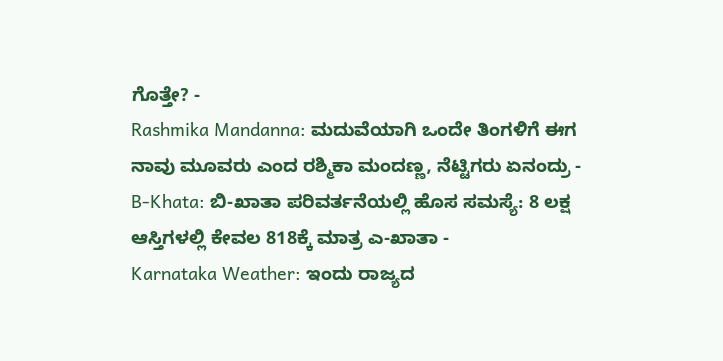ಗೊತ್ತೇ? -
Rashmika Mandanna: ಮದುವೆಯಾಗಿ ಒಂದೇ ತಿಂಗಳಿಗೆ ಈಗ ನಾವು ಮೂವರು ಎಂದ ರಶ್ಮಿಕಾ ಮಂದಣ್ಣ, ನೆಟ್ಟಿಗರು ಏನಂದ್ರು -
B-Khata: ಬಿ-ಖಾತಾ ಪರಿವರ್ತನೆಯಲ್ಲಿ ಹೊಸ ಸಮಸ್ಯೆ: 8 ಲಕ್ಷ ಆಸ್ತಿಗಳಲ್ಲಿ ಕೇವಲ 818ಕ್ಕೆ ಮಾತ್ರ ಎ-ಖಾತಾ -
Karnataka Weather: ಇಂದು ರಾಜ್ಯದ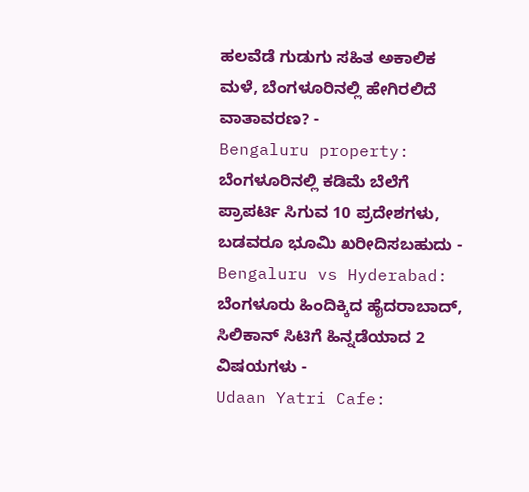ಹಲವೆಡೆ ಗುಡುಗು ಸಹಿತ ಅಕಾಲಿಕ ಮಳೆ, ಬೆಂಗಳೂರಿನಲ್ಲಿ ಹೇಗಿರಲಿದೆ ವಾತಾವರಣ? -
Bengaluru property: ಬೆಂಗಳೂರಿನಲ್ಲಿ ಕಡಿಮೆ ಬೆಲೆಗೆ ಪ್ರಾಪರ್ಟಿ ಸಿಗುವ 10 ಪ್ರದೇಶಗಳು, ಬಡವರೂ ಭೂಮಿ ಖರೀದಿಸಬಹುದು -
Bengaluru vs Hyderabad: ಬೆಂಗಳೂರು ಹಿಂದಿಕ್ಕಿದ ಹೈದರಾಬಾದ್, ಸಿಲಿಕಾನ್ ಸಿಟಿಗೆ ಹಿನ್ನಡೆಯಾದ 2 ವಿಷಯಗಳು -
Udaan Yatri Cafe: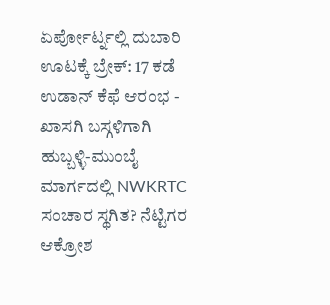ಏರ್ಪೋರ್ಟ್ನಲ್ಲಿ ದುಬಾರಿ ಊಟಕ್ಕೆ ಬ್ರೇಕ್: 17 ಕಡೆ ಉಡಾನ್ ಕೆಫೆ ಆರಂಭ -
ಖಾಸಗಿ ಬಸ್ಗಳಿಗಾಗಿ ಹುಬ್ಬಳ್ಳಿ-ಮುಂಬೈ ಮಾರ್ಗದಲ್ಲಿ NWKRTC ಸಂಚಾರ ಸ್ಥಗಿತ? ನೆಟ್ಟಿಗರ ಆಕ್ರೋಶ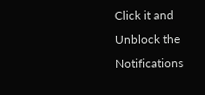Click it and Unblock the Notifications